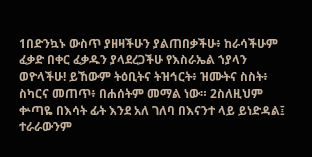1በድንኳኑ ውስጥ ያዘዛችሁን ያልጠበቃችሁ፥ ከራሳችሁም ፈቃድ በቀር ፈቃዱን ያላደረጋችሁ የእስራኤል ኀያላን ወዮላችሁ! ይኸውም ትዕቢትና ትዝኅርት፥ ዝሙትና ስስት፥ ስካርና መጠጥ፥ በሐሰትም መማል ነው። 2ስለዚህም ቍጣዬ በእሳት ፊት እንደ አለ ገለባ በእናንተ ላይ ይነድዳል፤ ተራራውንም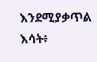እንደሚያቃጥል እሳት፥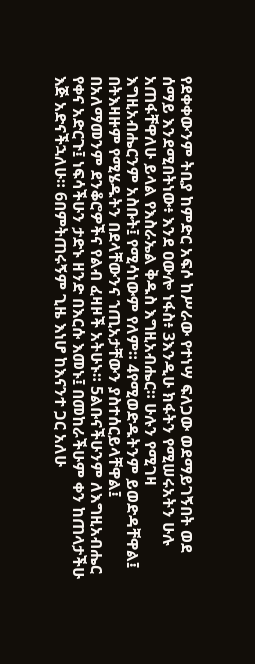የደቀቀውንም ትቢያ ከምድር አፍሶ ከሥራው የተነሣ ፍለጋው ወደማይገኝበት ወደ ሰማይ እንደሚበትነው፥ እንደ ዐውሎ ነፋስ፥ 3እንዲሁ ክፋትን የሚሠሩአትን ሁሉ አጠፋቸዋለሁ ይላል የእስራኤል ቅዱስ እግዚአብሔር። ሁሉን የሚገዛ እግዚአብሔርንም አስቡት፤ የሚሳነውም የለም። 4የሚወድዱትንም ይወድዳቸዋል፤ በትእዛዙም የሚሄዱትን በደላቸውንና ኀጢአታቸውን ያስተሰርይላቸዋል፤ በአለማመንም ደንቆሮዎችና የልብ ፈዛዞች አትሁኑ። 5ልቡናችሁንም ለእግዚአብሔር የቀና አድርጉ፤ ነፍሳችሁን ታድኑ ዘንድ በእርሱ እመኑ፤ በመከራችሁም ቀን ከጠላታችሁ እጅ አድናችኋለሁ። 6በምትጠሩኝም ጊዜ እነሆ ከእናንተ ጋር አለሁ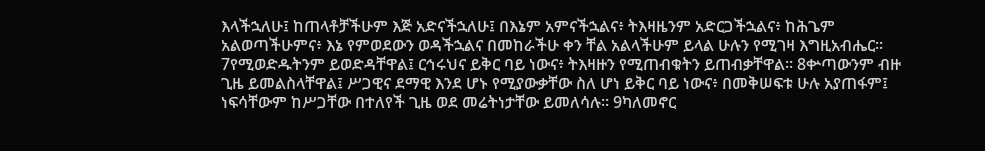እላችኋለሁ፤ ከጠላቶቻችሁም እጅ አድናችኋለሁ፤ በእኔም አምናችኋልና፥ ትእዛዜንም አድርጋችኋልና፥ ከሕጌም አልወጣችሁምና፥ እኔ የምወደውን ወዳችኋልና በመከራችሁ ቀን ቸል አልላችሁም ይላል ሁሉን የሚገዛ እግዚአብሔር። 7የሚወድዱትንም ይወድዳቸዋል፤ ርኅሩህና ይቅር ባይ ነውና፥ ትእዛዙን የሚጠብቁትን ይጠብቃቸዋል። 8ቍጣውንም ብዙ ጊዜ ይመልስላቸዋል፤ ሥጋዊና ደማዊ እንደ ሆኑ የሚያውቃቸው ስለ ሆነ ይቅር ባይ ነውና፥ በመቅሠፍቱ ሁሉ አያጠፋም፤ ነፍሳቸውም ከሥጋቸው በተለየች ጊዜ ወደ መሬትነታቸው ይመለሳሉ። 9ካለመኖር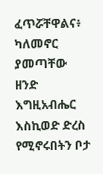ፈጥሯቸዋልና፥ ካለመኖር ያመጣቸው ዘንድ እግዚአብሔር እስኪወድ ድረስ የሚኖሩበትን ቦታ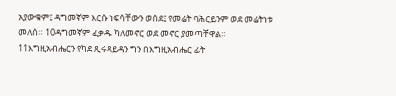አያውቁም፤ ዳግመኛም እርሱ ነፍሳቸውን ወሰደ፤ የመሬት ባሕርይንም ወደ መሬትነቱ መለሰ። 10ዳግመኛም ፈቃዱ ካለመኖር ወደ መኖር ያመጣቸዋል። 11እግዚአብሔርን የካደ ጺሩጻይዳን ግን በእግዚአብሔር ፊት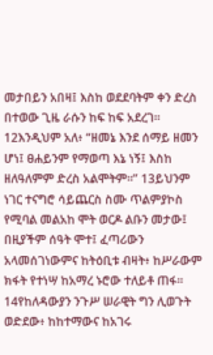መታበይን አበዛ፤ እስከ ወደደባትም ቀን ድረስ በተወው ጊዜ ራሱን ከፍ ከፍ አደረገ። 12እንዲህም አለ፥ “ዘመኔ እንደ ሰማይ ዘመን ሆነ፤ ፀሐይንም የማወጣ እኔ ነኝ፤ እስከ ዘለዓለምም ድረስ አልሞትም።” 13ይህንም ነገር ተናግሮ ሳይጨርስ ስሙ ጥልምያኮስ የሚባል መልአከ ሞት ወርዶ ልቡን መታው፤ በዚያችም ሰዓት ሞተ፤ ፈጣሪውን አላመሰገነውምና ከትዕቢቱ ብዛት፥ ከሥራውም ክፋት የተነሣ ከአማረ ኑሮው ተለይቶ ጠፋ። 14የከለዳውያን ንጉሥ ሠራዊት ግን ሊወጉት ወድደው፥ ከከተማውና ከአገሩ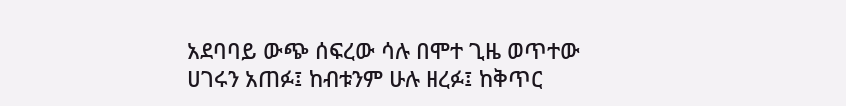አደባባይ ውጭ ሰፍረው ሳሉ በሞተ ጊዜ ወጥተው ሀገሩን አጠፉ፤ ከብቱንም ሁሉ ዘረፉ፤ ከቅጥር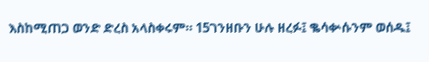እስከሚጠጋ ወንድ ድረስ አላስቀሩም። 15ገንዘቡን ሁሉ ዘረፉ፤ ቈሳቍሱንም ወሰዱ፤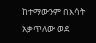ከተማውንም በእሳት አቃጥለው ወደ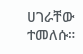ሀገራቸው ተመለሱ።